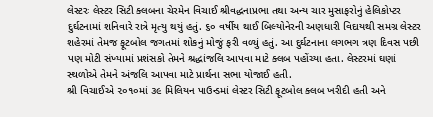લેસ્ટરઃ લેસ્ટર સિટી ક્લબના ચેરમેન વિચાઈ શ્રીવદ્ધનાપ્રભા તથા અન્ય ચાર મુસાફરોનું હેલિકોપ્ટર દુર્ઘટનામાં શનિવારે રાત્રે મૃત્યુ થયું હતું. ૬૦ વર્ષીય થાઈ બિલ્યોનેરની અણધારી વિદાયથી સમગ્ર લેસ્ટર શહેરમાં તેમજ ફૂટબોલ જગતમાં શોકનું મોજું ફરી વળ્યું હતું. આ દુર્ઘટનાના લગભગ ત્રણ દિવસ પછી પણ મોટી સંખ્યામાં પ્રશંસકો તેમને શ્રદ્ધાંજલિ આપવા માટે ક્લબ પહોંચ્યા હતા. લેસ્ટરમાં ઘણાં સ્થળોએ તેમને અંજલિ આપવા માટે પ્રાર્થના સભા યોજાઈ હતી.
શ્રી વિચાઈએ ૨૦૧૦માં ૩૯ મિલિયન પાઉન્ડમાં લેસ્ટર સિટી ફૂટબોલ ક્લબ ખરીદી હતી અને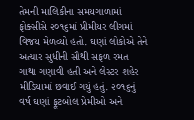તેમની માલિકીના સમયગાળામાં ફોક્સીસે ૨૦૧૬માં પ્રીમીયર લીગમાં વિજય મેળવ્યો હતો. ઘણાં લોકોએ તેને અત્યાર સુધીની સૌથી સફળ રમત ગાથા ગણાવી હતી અને લેસ્ટર શહેર મીડિયામાં છવાઈ ગયું હતું. ૨૦૧૬નું વર્ષ ઘણાં ફૂટબોલ પ્રેમીઓ અને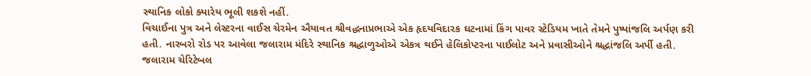સ્થાનિક લોકો ક્યારેય ભૂલી શકશે નહીં.
વિચાઈના પુત્ર અને લેસ્ટરના વાઈસ ચેરમેન ઐયાવત શ્રીવદ્ધનાપ્રભાએ એક હૃદયવિદારક ઘટનામાં કિંગ પાવર સ્ટેડિયમ ખાતે તેમને પુષ્પાંજલિ અર્પણ કરી હતી. નારબરો રોડ પર આવેલા જલારામ મંદિરે સ્થાનિક શ્રદ્ધાળુઓએ એકત્ર થઈને હેલિકોપ્ટરના પાઈલોટ અને પ્રવાસીઓને શ્રદ્ધાંજલિ અર્પી હતી.
જલારામ ચેરિટેબલ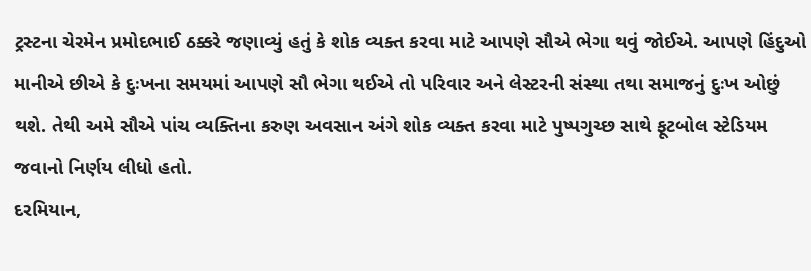ટ્રસ્ટના ચેરમેન પ્રમોદભાઈ ઠક્કરે જણાવ્યું હતું કે શોક વ્યક્ત કરવા માટે આપણે સૌએ ભેગા થવું જોઈએ. આપણે હિંદુઓ માનીએ છીએ કે દુઃખના સમયમાં આપણે સૌ ભેગા થઈએ તો પરિવાર અને લેસ્ટરની સંસ્થા તથા સમાજનું દુઃખ ઓછું થશે. તેથી અમે સૌએ પાંચ વ્યક્તિના કરુણ અવસાન અંગે શોક વ્યક્ત કરવા માટે પુષ્પગુચ્છ સાથે ફૂટબોલ સ્ટેડિયમ જવાનો નિર્ણય લીધો હતો.
દરમિયાન,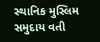સ્થાનિક મુસ્લિમ સમુદાય વતી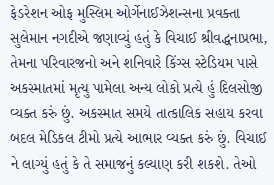ફેડરેશન ઓફ મુસ્લિમ ઓર્ગેનાઈઝેશન્સના પ્રવક્તા સુલેમાન નગદીએ જણાવ્યું હતું કે વિચાઈ શ્રીવદ્ધનાપ્રભા, તેમના પરિવારજનો અને શનિવારે કિંગ્સ સ્ટેડિયમ પાસે અકસ્માતમાં મૃત્યુ પામેલા અન્ય લોકો પ્રત્યે હું દિલસોજી વ્યક્ત કરું છું. અકસ્માત સમયે તાત્કાલિક સહાય કરવા બદલ મેડિકલ ટીમો પ્રત્યે આભાર વ્યક્ત કરું છું. વિચાઈ ને લાગ્યું હતું કે તે સમાજનું કલ્યાણ કરી શકશે. તેઓ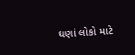ઘણાં લોકો માટે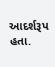આદર્શરૂપ હતા.